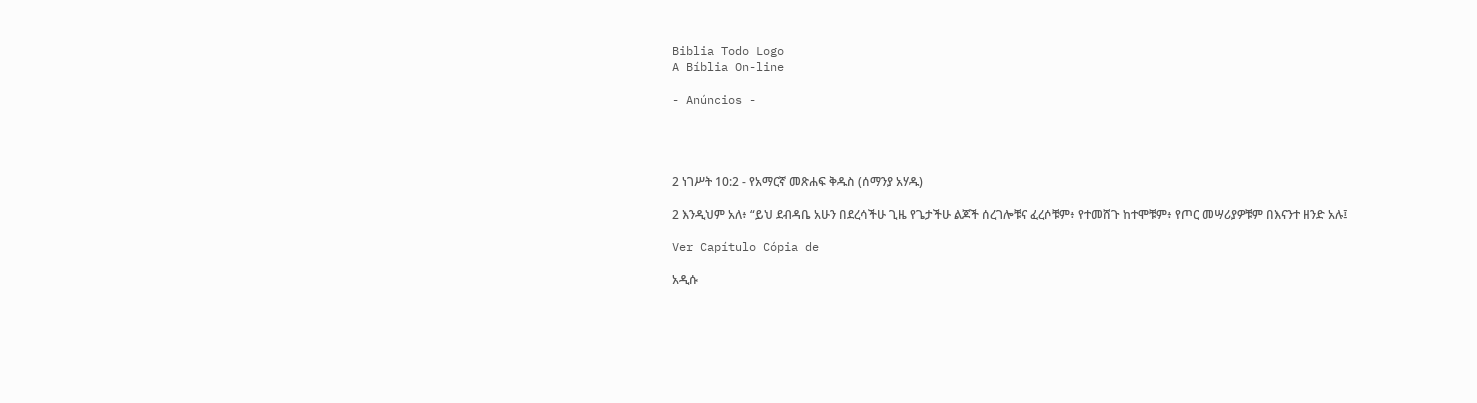Biblia Todo Logo
A Bíblia On-line

- Anúncios -




2 ነገሥት 10:2 - የአማርኛ መጽሐፍ ቅዱስ (ሰማንያ አሃዱ)

2 እንዲህም አለ፥ “ይህ ደብዳቤ አሁን በደረሳችሁ ጊዜ የጌታችሁ ልጆች ሰረገሎቹና ፈረሶቹም፥ የተመሸጉ ከተሞቹም፥ የጦር መሣሪያዎቹም በእናንተ ዘንድ አሉ፤

Ver Capítulo Cópia de

አዲሱ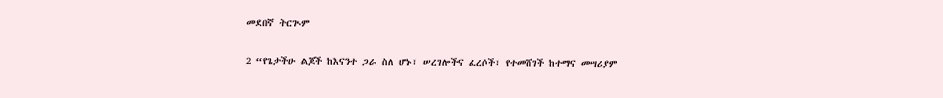መደበኛ ትርጒም

2 “የጌታችሁ ልጆች ከእናንተ ጋራ ስለ ሆኑ፣ ሠረገሎችና ፈረሶች፣ የተመሸገች ከተማና መሣሪያም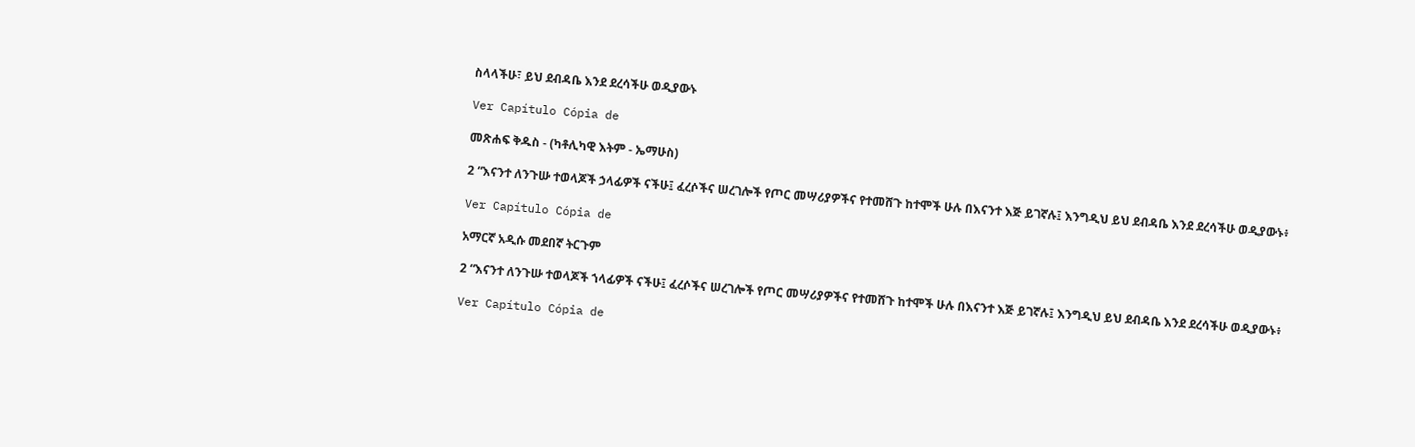ስላላችሁ፣ ይህ ደብዳቤ እንደ ደረሳችሁ ወዲያውኑ

Ver Capítulo Cópia de

መጽሐፍ ቅዱስ - (ካቶሊካዊ እትም - ኤማሁስ)

2 “እናንተ ለንጉሡ ተወላጆች ኃላፊዎች ናችሁ፤ ፈረሶችና ሠረገሎች የጦር መሣሪያዎችና የተመሸጉ ከተሞች ሁሉ በእናንተ እጅ ይገኛሉ፤ እንግዲህ ይህ ደብዳቤ እንደ ደረሳችሁ ወዲያውኑ፥

Ver Capítulo Cópia de

አማርኛ አዲሱ መደበኛ ትርጉም

2 “እናንተ ለንጉሡ ተወላጆች ኀላፊዎች ናችሁ፤ ፈረሶችና ሠረገሎች የጦር መሣሪያዎችና የተመሸጉ ከተሞች ሁሉ በእናንተ እጅ ይገኛሉ፤ እንግዲህ ይህ ደብዳቤ እንደ ደረሳችሁ ወዲያውኑ፥

Ver Capítulo Cópia de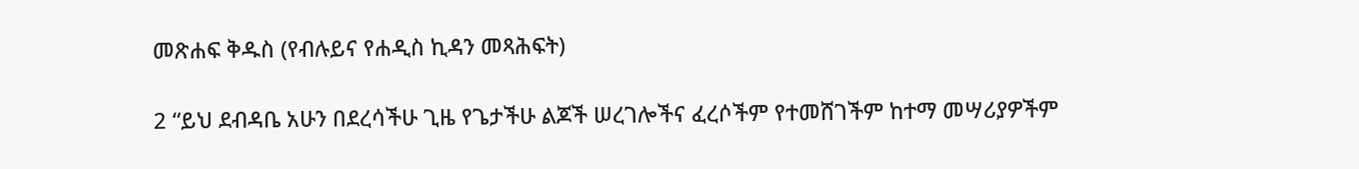መጽሐፍ ቅዱስ (የብሉይና የሐዲስ ኪዳን መጻሕፍት)

2 “ይህ ደብዳቤ አሁን በደረሳችሁ ጊዜ የጌታችሁ ልጆች ሠረገሎችና ፈረሶችም የተመሸገችም ከተማ መሣሪያዎችም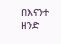በእናንተ ዘንድ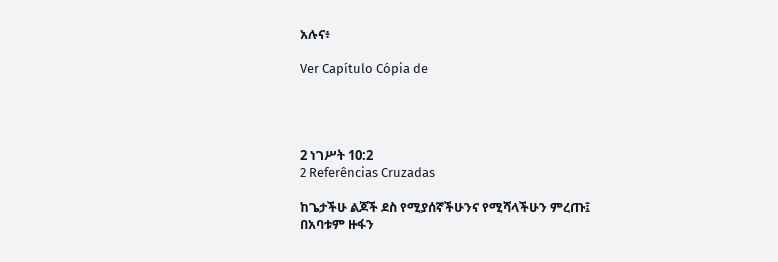አሉና፥

Ver Capítulo Cópia de




2 ነገሥት 10:2
2 Referências Cruzadas

ከጌታችሁ ልጆች ደስ የሚያሰኛችሁንና የሚሻላችሁን ምረጡ፤ በአባቱም ዙፋን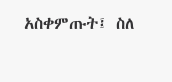አስቀምጡት፤ ስለ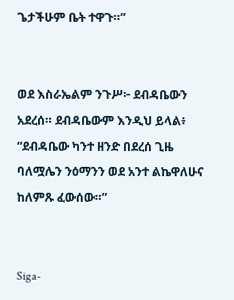ጌታችሁም ቤት ተዋጉ።”


ወደ እስራኤልም ንጉሥ፦ ደብዳቤውን አደረሰ። ደብዳቤውም እንዲህ ይላል፥ “ደብዳቤው ካንተ ዘንድ በደረሰ ጊዜ ባለሟሌን ንዕማንን ወደ አንተ ልኬዋለሁና ከለምጹ ፈውሰው።”


Siga-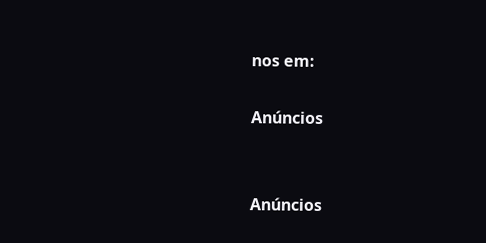nos em:

Anúncios


Anúncios